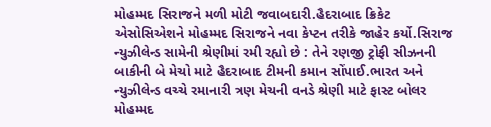મોહમ્મદ સિરાજને મળી મોટી જવાબદારી.હૈદરાબાદ ક્રિકેટ એસોસિએશને મોહમ્મદ સિરાજને નવા કેપ્ટન તરીકે જાહેર કર્યો.સિરાજ ન્યુઝીલેન્ડ સામેની શ્રેણીમાં રમી રહ્યો છે : તેને રણજી ટ્રોફી સીઝનની બાકીની બે મેચો માટે હૈદરાબાદ ટીમની કમાન સોંપાઈ.ભારત અને ન્યુઝીલેન્ડ વચ્ચે રમાનારી ત્રણ મેચની વનડે શ્રેણી માટે ફાસ્ટ બોલર મોહમ્મદ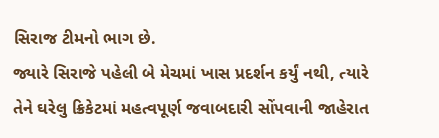સિરાજ ટીમનો ભાગ છે.
જ્યારે સિરાજે પહેલી બે મેચમાં ખાસ પ્રદર્શન કર્યું નથી, ત્યારે તેને ઘરેલુ ક્રિકેટમાં મહત્વપૂર્ણ જવાબદારી સોંપવાની જાહેરાત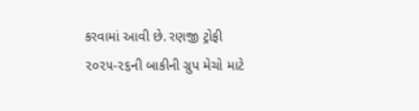કરવામાં આવી છે. રણજી ટ્રોફી ૨૦૨૫-૨૬ની બાકીની ગ્રુપ મેચો માટે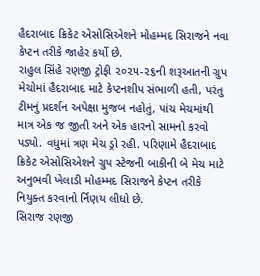હૈદરાબાદ ક્રિકેટ એસોસિએશને મોહમ્મદ સિરાજને નવા કેપ્ટન તરીકે જાહેર કર્યો છે.
રાહુલ સિંહે રણજી ટ્રોફી ૨૦૨૫-૨૬ની શરૂઆતની ગ્રુપ મેચોમાં હૈદરાબાદ માટે કેપ્ટનશીપ સંભાળી હતી, પરંતુ ટીમનું પ્રદર્શન અપેક્ષા મુજબ નહોતું, પાંચ મેચમાંથી માત્ર એક જ જીતી અને એક હારનો સામનો કરવો પડ્યો. વધુમાં ત્રણ મેચ ડ્રો રહી. પરિણામે હૈદરાબાદ ક્રિકેટ એસોસિએશને ગ્રુપ સ્ટેજની બાકીની બે મેચ માટે અનુભવી ખેલાડી મોહમ્મદ સિરાજને કેપ્ટન તરીકે નિયુક્ત કરવાનો ર્નિણય લીધો છે.
સિરાજ રણજી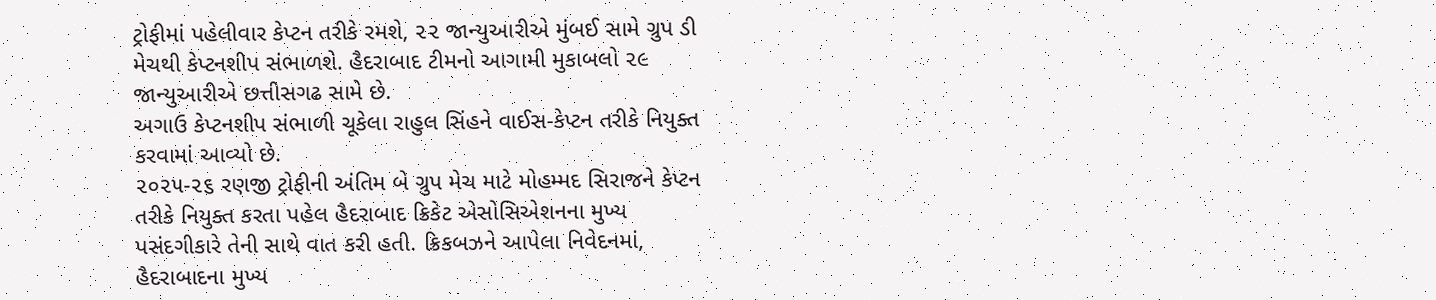ટ્રોફીમાં પહેલીવાર કેપ્ટન તરીકે રમશે, ૨૨ જાન્યુઆરીએ મુંબઈ સામે ગ્રુપ ડી મેચથી કેપ્ટનશીપ સંભાળશે. હૈદરાબાદ ટીમનો આગામી મુકાબલો ૨૯ જાન્યુઆરીએ છત્તીસગઢ સામે છે.
અગાઉ કેપ્ટનશીપ સંભાળી ચૂકેલા રાહુલ સિંહને વાઈસ-કેપ્ટન તરીકે નિયુક્ત કરવામાં આવ્યો છે.
૨૦૨૫-૨૬ રણજી ટ્રોફીની અંતિમ બે ગ્રુપ મેચ માટે મોહમ્મદ સિરાજને કેપ્ટન તરીકે નિયુક્ત કરતા પહેલ હૈદરાબાદ ક્રિકેટ એસોસિએશનના મુખ્ય પસંદગીકારે તેની સાથે વાત કરી હતી. ક્રિકબઝને આપેલા નિવેદનમાં, હૈદરાબાદના મુખ્ય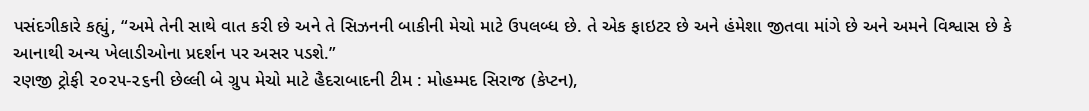પસંદગીકારે કહ્યું, “અમે તેની સાથે વાત કરી છે અને તે સિઝનની બાકીની મેચો માટે ઉપલબ્ધ છે. તે એક ફાઇટર છે અને હંમેશા જીતવા માંગે છે અને અમને વિશ્વાસ છે કે આનાથી અન્ય ખેલાડીઓના પ્રદર્શન પર અસર પડશે.”
રણજી ટ્રોફી ૨૦૨૫-૨૬ની છેલ્લી બે ગ્રુપ મેચો માટે હૈદરાબાદની ટીમ : મોહમ્મદ સિરાજ (કેપ્ટન),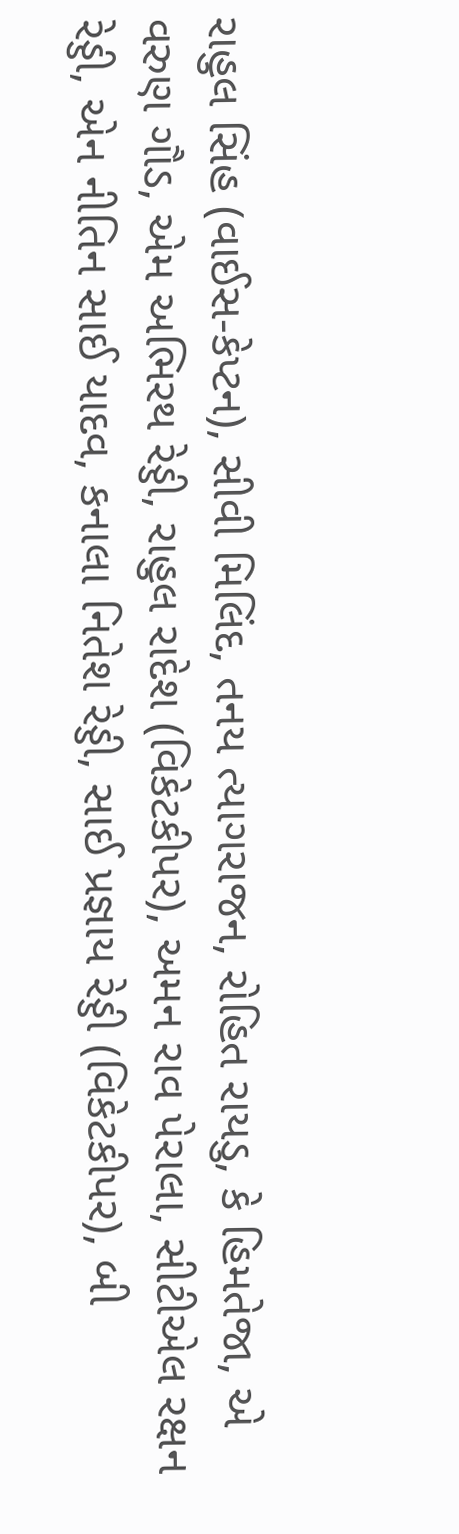રાહુલ સિંહ (વાઈસ-કેપ્ટન), સીવી મિલિંદ, તનય ત્યાગરાજન, રોહિત રાયડુ, કે હિમતેજા, એ વરુણ ગૌડ, એમ અભિરથ રેડ્ડી, રાહુલ રાદેશ (વિકેટકીપર), અમન રાવ પેરાલા, સીટીએલ રક્ષન રેડ્ડી, એન નીતિન સાઈ યાદવ, કનાલા નિતેશ રેડ્ડી, સાઈ પ્રજ્ઞાય રેડ્ડી (વિકેટકીપર), બી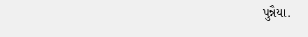પુન્નૈયા.